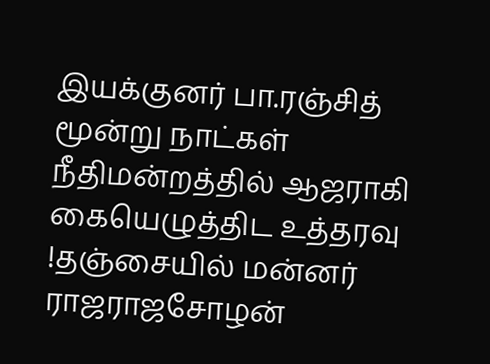இயக்குனர் பா.ரஞ்சித் மூன்று நாட்கள் நீதிமன்றத்தில் ஆஜராகி கையெழுத்திட உத்தரவு !தஞ்சையில் மன்னர் ராஜராஜசோழன்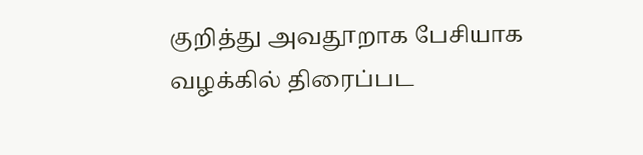குறித்து அவதூறாக பேசியாக வழக்கில் திரைப்பட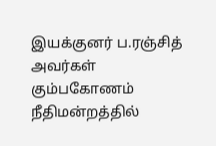இயக்குனர் ப.ரஞ்சித் அவர்கள் கும்பகோணம் நீதிமன்றத்தில்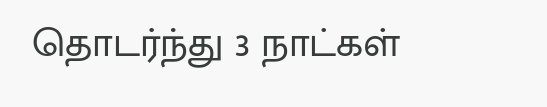தொடர்ந்து 3 நாட்கள்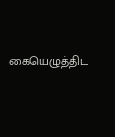கையெழுத்திட